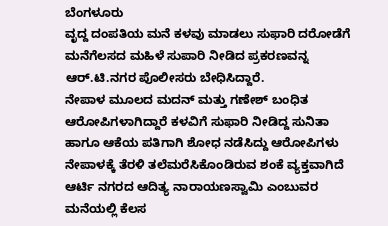ಬೆಂಗಳೂರು
ವೃದ್ದ ದಂಪತಿಯ ಮನೆ ಕಳವು ಮಾಡಲು ಸುಫಾರಿ ದರೋಡೆಗೆ ಮನೆಗೆಲಸದ ಮಹಿಳೆ ಸುಪಾರಿ ನೀಡಿದ ಪ್ರಕರಣವನ್ನ ಆರ್.ಟಿ.ನಗರ ಪೊಲೀಸರು ಬೇಧಿಸಿದ್ದಾರೆ.
ನೇಪಾಳ ಮೂಲದ ಮದನ್ ಮತ್ತು ಗಣೇಶ್ ಬಂಧಿತ ಆರೋಪಿಗಳಾಗಿದ್ದಾರೆ ಕಳವಿಗೆ ಸುಫಾರಿ ನೀಡಿದ್ದ ಸುನಿತಾ ಹಾಗೂ ಆಕೆಯ ಪತಿಗಾಗಿ ಶೋಧ ನಡೆಸಿದ್ದು ಆರೋಪಿಗಳು ನೇಪಾಳಕ್ಕೆ ತೆರಳಿ ತಲೆಮರೆಸಿಕೊಂಡಿರುವ ಶಂಕೆ ವ್ಯಕ್ತವಾಗಿದೆ ಆರ್ಟಿ ನಗರದ ಆದಿತ್ಯ ನಾರಾಯಣಸ್ವಾಮಿ ಎಂಬುವರ ಮನೆಯಲ್ಲಿ ಕೆಲಸ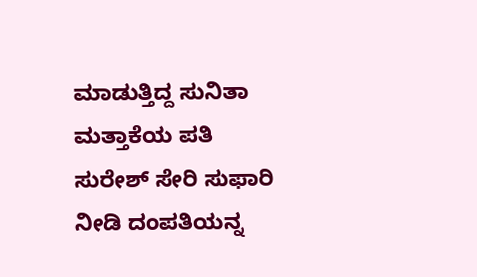ಮಾಡುತ್ತಿದ್ದ ಸುನಿತಾ ಮತ್ತಾಕೆಯ ಪತಿ ಸುರೇಶ್ ಸೇರಿ ಸುಫಾರಿ ನೀಡಿ ದಂಪತಿಯನ್ನ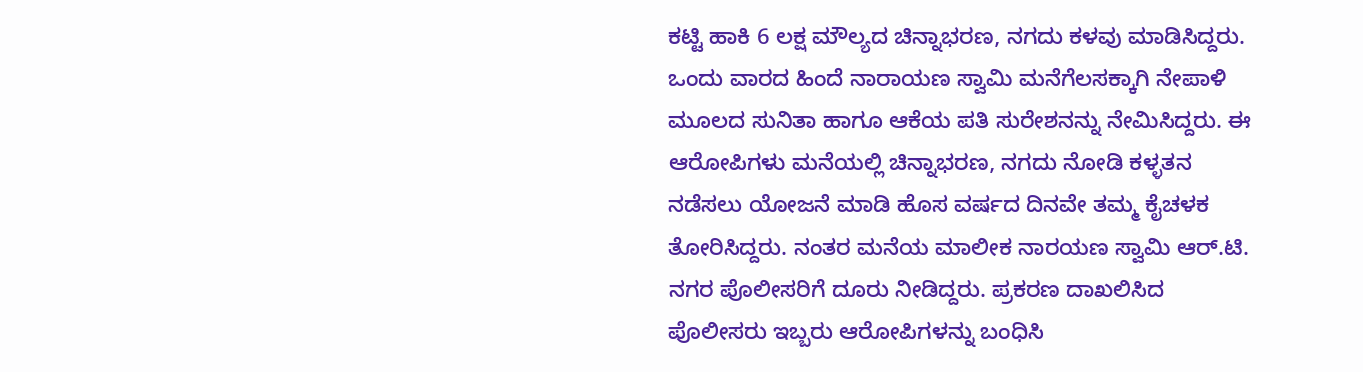ಕಟ್ಟಿ ಹಾಕಿ 6 ಲಕ್ಷ ಮೌಲ್ಯದ ಚಿನ್ನಾಭರಣ, ನಗದು ಕಳವು ಮಾಡಿಸಿದ್ದರು.
ಒಂದು ವಾರದ ಹಿಂದೆ ನಾರಾಯಣ ಸ್ವಾಮಿ ಮನೆಗೆಲಸಕ್ಕಾಗಿ ನೇಪಾಳಿ ಮೂಲದ ಸುನಿತಾ ಹಾಗೂ ಆಕೆಯ ಪತಿ ಸುರೇಶನನ್ನು ನೇಮಿಸಿದ್ದರು. ಈ ಆರೋಪಿಗಳು ಮನೆಯಲ್ಲಿ ಚಿನ್ನಾಭರಣ, ನಗದು ನೋಡಿ ಕಳ್ಳತನ ನಡೆಸಲು ಯೋಜನೆ ಮಾಡಿ ಹೊಸ ವರ್ಷದ ದಿನವೇ ತಮ್ಮ ಕೈಚಳಕ ತೋರಿಸಿದ್ದರು. ನಂತರ ಮನೆಯ ಮಾಲೀಕ ನಾರಯಣ ಸ್ವಾಮಿ ಆರ್.ಟಿ. ನಗರ ಪೊಲೀಸರಿಗೆ ದೂರು ನೀಡಿದ್ದರು. ಪ್ರಕರಣ ದಾಖಲಿಸಿದ ಪೊಲೀಸರು ಇಬ್ಬರು ಆರೋಪಿಗಳನ್ನು ಬಂಧಿಸಿ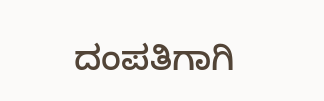ದಂಪತಿಗಾಗಿ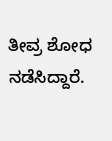ತೀವ್ರ ಶೋಧ ನಡೆಸಿದ್ದಾರೆ.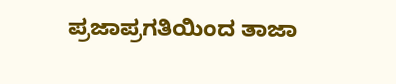ಪ್ರಜಾಪ್ರಗತಿಯಿಂದ ತಾಜಾ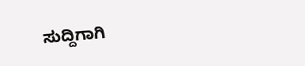ಸುದ್ದಿಗಾಗಿ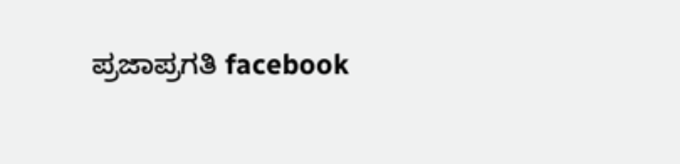ಪ್ರಜಾಪ್ರಗತಿ facebook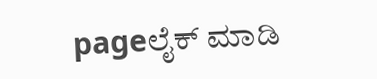pageಲೈಕ್ ಮಾಡಿ